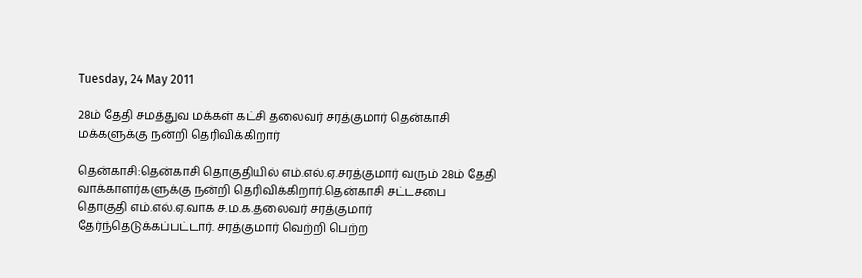Tuesday, 24 May 2011

28ம் தேதி சமத்துவ மக்கள் கட்சி தலைவர் சரத்குமார் தென்காசி மக்களுக்கு நன்றி தெரிவிக்கிறார்

தென்காசி:தென்காசி தொகுதியில் எம்.எல்.ஏ.சரத்குமார் வரும் 28ம் தேதி வாக்காளர்களுக்கு நன்றி தெரிவிக்கிறார்.தென்காசி சட்டசபை தொகுதி எம்.எல்.ஏ.வாக ச.ம.க.தலைவர் சரத்குமார் தேர்ந்தெடுக்கப்பட்டார். சரத்குமார் வெற்றி பெற்ற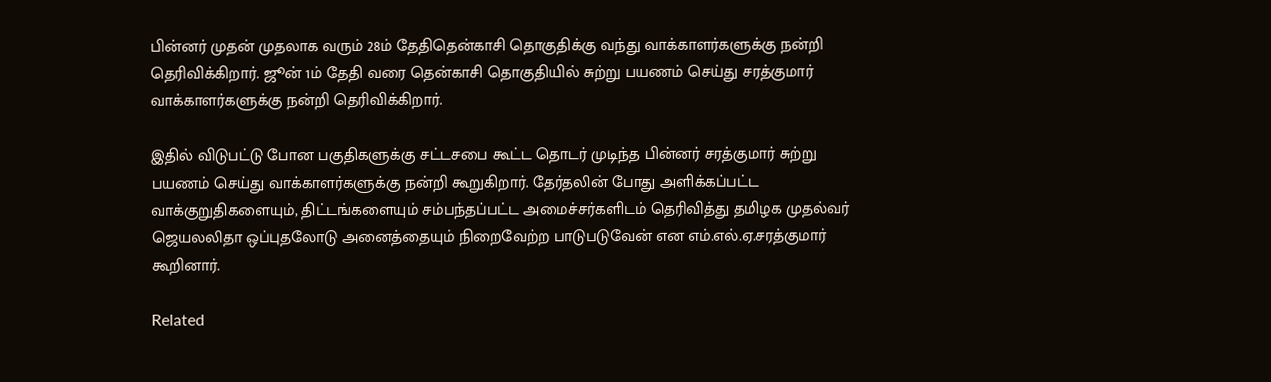பின்னர் முதன் முதலாக வரும் 28ம் தேதிதென்காசி தொகுதிக்கு வந்து வாக்காளர்களுக்கு நன்றி தெரிவிக்கிறார். ஜூன் 1ம் தேதி வரை தென்காசி தொகுதியில் சுற்று பயணம் செய்து சரத்குமார் வாக்காளர்களுக்கு நன்றி தெரிவிக்கிறார்.

இதில் விடுபட்டு போன பகுதிகளுக்கு சட்டசபை கூட்ட தொடர் முடிந்த பின்னர் சரத்குமார் சுற்று பயணம் செய்து வாக்காளர்களுக்கு நன்றி கூறுகிறார். தேர்தலின் போது அளிக்கப்பட்ட வாக்குறுதிகளையும், திட்டங்களையும் சம்பந்தப்பட்ட அமைச்சர்களிடம் தெரிவித்து தமிழக முதல்வர் ஜெயலலிதா ஒப்புதலோடு அனைத்தையும் நிறைவேற்ற பாடுபடுவேன் என எம்.எல்.ஏ.சரத்குமார் கூறினார்.

Related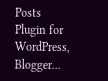Posts Plugin for WordPress, Blogger...